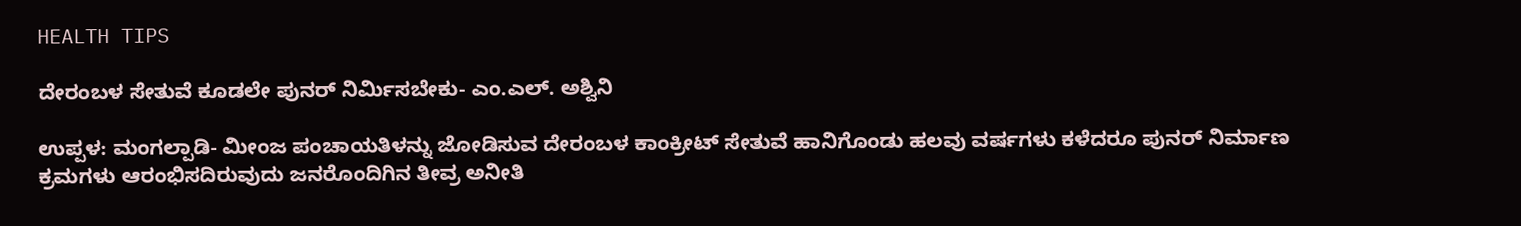HEALTH TIPS

ದೇರಂಬಳ ಸೇತುವೆ ಕೂಡಲೇ ಪುನರ್ ನಿರ್ಮಿಸಬೇಕು- ಎಂ.ಎಲ್. ಅಶ್ವಿನಿ

ಉಪ್ಪಳ: ಮಂಗಲ್ಪಾಡಿ- ಮೀಂಜ ಪಂಚಾಯತಿಳನ್ನು ಜೋಡಿಸುವ ದೇರಂಬಳ ಕಾಂಕ್ರೀಟ್ ಸೇತುವೆ ಹಾನಿಗೊಂಡು ಹಲವು ವರ್ಷಗಳು ಕಳೆದರೂ ಪುನರ್ ನಿರ್ಮಾಣ ಕ್ರಮಗಳು ಆರಂಭಿಸದಿರುವುದು ಜನರೊಂದಿಗಿನ ತೀವ್ರ ಅನೀತಿ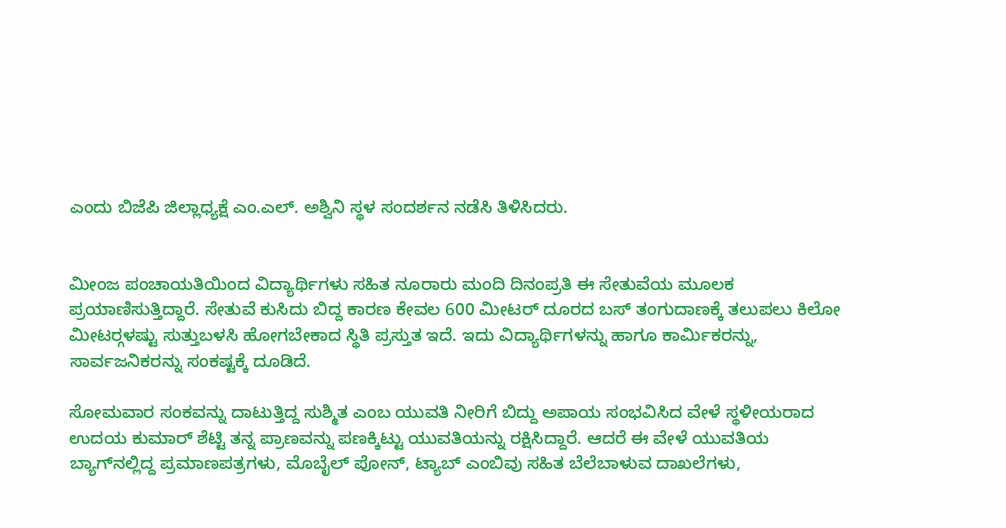ಎಂದು ಬಿಜೆಪಿ ಜಿಲ್ಲಾಧ್ಯಕ್ಷೆ ಎಂ.ಎಲ್. ಅಶ್ವಿನಿ ಸ್ಥಳ ಸಂದರ್ಶನ ನಡೆಸಿ ತಿಳಿಸಿದರು.


ಮೀಂಜ ಪಂಚಾಯತಿಯಿಂದ ವಿದ್ಯಾರ್ಥಿಗಳು ಸಹಿತ ನೂರಾರು ಮಂದಿ ದಿನಂಪ್ರತಿ ಈ ಸೇತುವೆಯ ಮೂಲಕ ಪ್ರಯಾಣಿಸುತ್ತಿದ್ದಾರೆ. ಸೇತುವೆ ಕುಸಿದು ಬಿದ್ದ ಕಾರಣ ಕೇವಲ 600 ಮೀಟರ್ ದೂರದ ಬಸ್ ತಂಗುದಾಣಕ್ಕೆ ತಲುಪಲು ಕಿಲೋ ಮೀಟರ್‍ಗಳಷ್ಟು ಸುತ್ತುಬಳಸಿ ಹೋಗಬೇಕಾದ ಸ್ಥಿತಿ ಪ್ರಸ್ತುತ ಇದೆ. ಇದು ವಿದ್ಯಾರ್ಥಿಗಳನ್ನು ಹಾಗೂ ಕಾರ್ಮಿಕರನ್ನು, ಸಾರ್ವಜನಿಕರನ್ನು ಸಂಕಷ್ಟಕ್ಕೆ ದೂಡಿದೆ.

ಸೋಮವಾರ ಸಂಕವನ್ನು ದಾಟುತ್ತಿದ್ದ ಸುಶ್ಮಿತ ಎಂಬ ಯುವತಿ ನೀರಿಗೆ ಬಿದ್ದು ಅಪಾಯ ಸಂಭವಿಸಿದ ವೇಳೆ ಸ್ಥಳೀಯರಾದ ಉದಯ ಕುಮಾರ್ ಶೆಟ್ಟಿ ತನ್ನ ಪ್ರಾಣವನ್ನು ಪಣಕ್ಕಿಟ್ಟು ಯುವತಿಯನ್ನು ರಕ್ಷಿಸಿದ್ದಾರೆ. ಆದರೆ ಈ ವೇಳೆ ಯುವತಿಯ ಬ್ಯಾಗ್‍ನಲ್ಲಿದ್ದ ಪ್ರಮಾಣಪತ್ರಗಳು, ಮೊಬೈಲ್ ಪೋನ್, ಟ್ಯಾಬ್ ಎಂಬಿವು ಸಹಿತ ಬೆಲೆಬಾಳುವ ದಾಖಲೆಗಳು,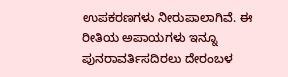ಉಪಕರಣಗಳು ನೀರುಪಾಲಾಗಿವೆ. ಈ ರೀತಿಯ ಅಪಾಯಗಳು ಇನ್ನೂ ಪುನರಾವರ್ತಿಸದಿರಲು ದೇರಂಬಳ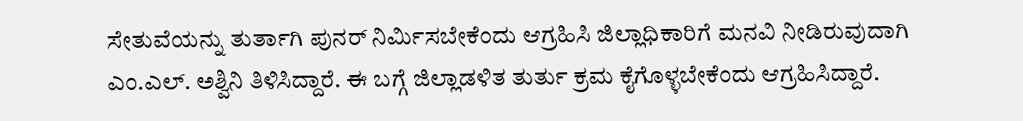ಸೇತುವೆಯನ್ನು ತುರ್ತಾಗಿ ಪುನರ್ ನಿರ್ಮಿಸಬೇಕೆಂದು ಆಗ್ರಹಿಸಿ ಜಿಲ್ಲಾಧಿಕಾರಿಗೆ ಮನವಿ ನೀಡಿರುವುದಾಗಿ ಎಂ.ಎಲ್. ಅಶ್ವಿನಿ ತಿಳಿಸಿದ್ದಾರೆ. ಈ ಬಗ್ಗೆ ಜಿಲ್ಲಾಡಳಿತ ತುರ್ತು ಕ್ರಮ ಕೈಗೊಳ್ಳಬೇಕೆಂದು ಆಗ್ರಹಿಸಿದ್ದಾರೆ.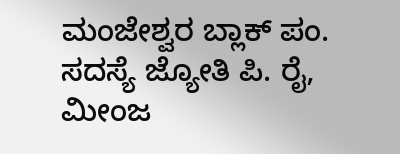ಮಂಜೇಶ್ವರ ಬ್ಲಾಕ್ ಪಂ. ಸದಸ್ಯೆ ಜ್ಯೋತಿ ಪಿ. ರೈ, ಮೀಂಜ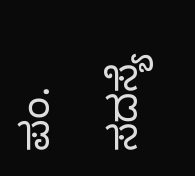ಪಂ. ಸದಸ್ಯೆ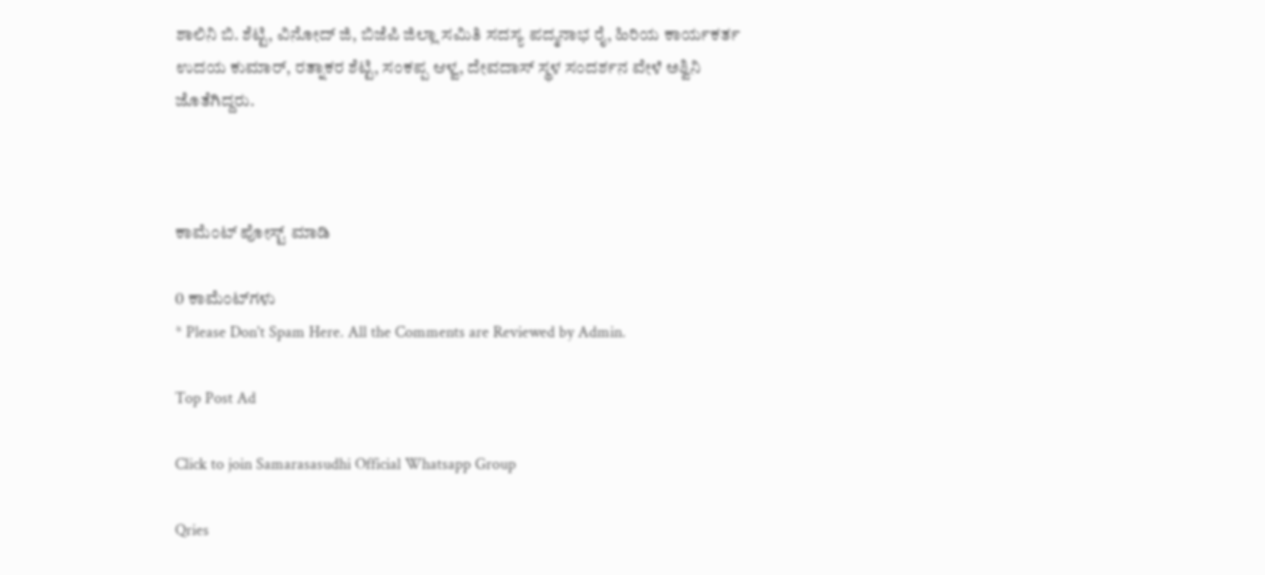ಶಾಲಿನಿ ಬಿ. ಶೆಟ್ಟಿ, ವಿನೋದ್ ಜಿ, ಬಿಜೆಪಿ ಜಿಲ್ಲಾ ಸಮಿತಿ ಸದಸ್ಯ ಪದ್ಮನಾಭ ರೈ, ಹಿರಿಯ ಕಾರ್ಯಕರ್ತ ಉದಯ ಕುಮಾರ್, ರತ್ನಾಕರ ಶೆಟ್ಟಿ, ಸಂಕಪ್ಪ ಆಳ್ವ, ದೇವದಾಸ್ ಸ್ಥಳ ಸಂದರ್ಶನ ವೇಳೆ ಅಶ್ವಿನಿ ಜೊತೆಗಿದ್ದರು.



ಕಾಮೆಂಟ್‌‌ ಪೋಸ್ಟ್‌ ಮಾಡಿ

0 ಕಾಮೆಂಟ್‌ಗಳು
* Please Don't Spam Here. All the Comments are Reviewed by Admin.

Top Post Ad

Click to join Samarasasudhi Official Whatsapp Group

Qries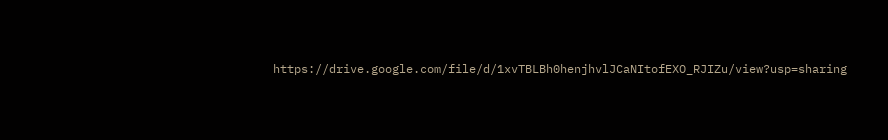https://drive.google.com/file/d/1xvTBLBh0henjhvlJCaNItofEXO_RJIZu/view?usp=sharing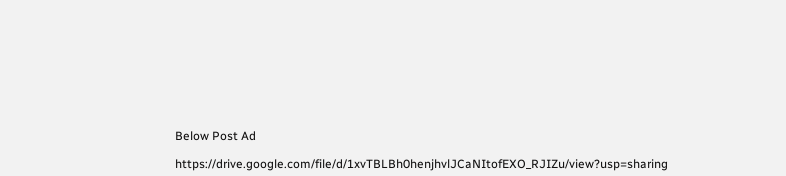Below Post Ad

https://drive.google.com/file/d/1xvTBLBh0henjhvlJCaNItofEXO_RJIZu/view?usp=sharing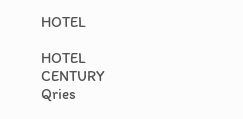HOTEL

HOTEL
CENTURY
Qries